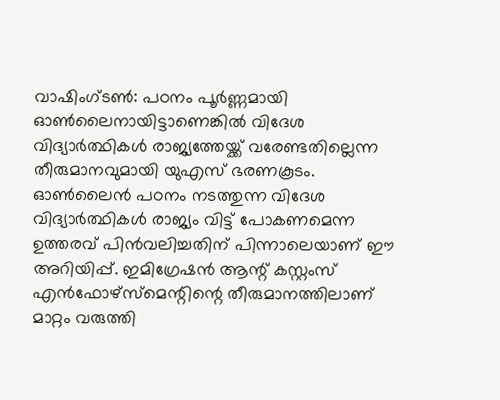വാഷിംഗ്ടൺ: പഠനം പൂർണ്ണമായി ഓൺലൈനായിട്ടാണെങ്കിൽ വിദേശ വിദ്യാർത്ഥികൾ രാജ്യത്തേയ്ക്ക് വരേണ്ടതില്ലെന്ന തീരുമാനവുമായി യുഎസ് ഭരണകൂടം. ഓൺലൈൻ പഠനം നടത്തുന്ന വിദേശ വിദ്യാർത്ഥികൾ രാജ്യം വിട്ട് പോകണമെന്ന ഉത്തരവ് പിൻവലിച്ചതിന് പിന്നാലെയാണ് ഈ അറിയിപ്പ്. ഇമിഗ്രേഷൻ ആന്റ് കസ്റ്റംസ് എൻഫോഴ്സ്മെന്റിന്റെ തീരുമാനത്തിലാണ് മാറ്റം വരുത്തി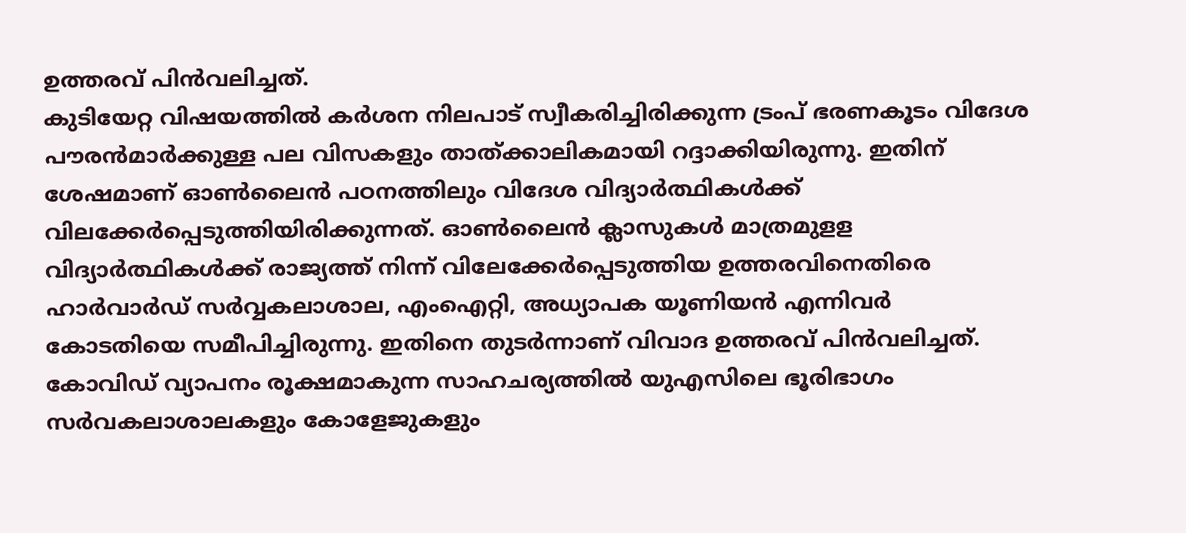ഉത്തരവ് പിൻവലിച്ചത്.
കുടിയേറ്റ വിഷയത്തിൽ കർശന നിലപാട് സ്വീകരിച്ചിരിക്കുന്ന ട്രംപ് ഭരണകൂടം വിദേശ പൗരൻമാർക്കുള്ള പല വിസകളും താത്ക്കാലികമായി റദ്ദാക്കിയിരുന്നു. ഇതിന് ശേഷമാണ് ഓൺലൈൻ പഠനത്തിലും വിദേശ വിദ്യാർത്ഥികൾക്ക് വിലക്കേർപ്പെടുത്തിയിരിക്കുന്നത്. ഓൺലൈൻ ക്ലാസുകൾ മാത്രമുളള വിദ്യാർത്ഥികൾക്ക് രാജ്യത്ത് നിന്ന് വിലേക്കേർപ്പെടുത്തിയ ഉത്തരവിനെതിരെ ഹാർവാർഡ് സർവ്വകലാശാല, എംഐറ്റി, അധ്യാപക യൂണിയൻ എന്നിവർ കോടതിയെ സമീപിച്ചിരുന്നു. ഇതിനെ തുടർന്നാണ് വിവാദ ഉത്തരവ് പിൻവലിച്ചത്.
കോവിഡ് വ്യാപനം രൂക്ഷമാകുന്ന സാഹചര്യത്തിൽ യുഎസിലെ ഭൂരിഭാഗം സർവകലാശാലകളും കോളേജുകളും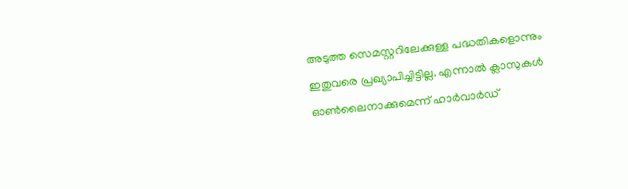അടുത്ത സെമസ്റ്ററിലേക്കുള്ള പദ്ധതികളൊന്നും ഇതുവരെ പ്രഖ്യാപിച്ചിട്ടില്ല. എന്നാൽ ക്ലാസുകൾ ഓൺലൈനാക്കുമെന്ന് ഹാർവാർഡ്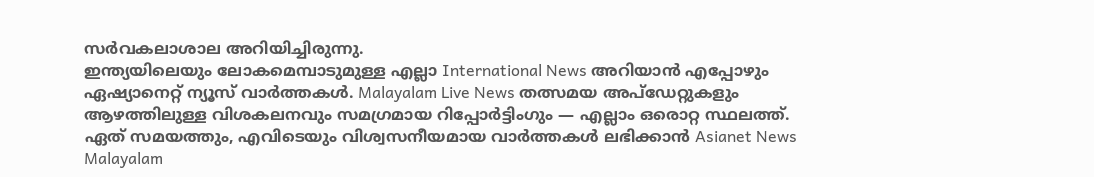സർവകലാശാല അറിയിച്ചിരുന്നു.
ഇന്ത്യയിലെയും ലോകമെമ്പാടുമുള്ള എല്ലാ International News അറിയാൻ എപ്പോഴും ഏഷ്യാനെറ്റ് ന്യൂസ് വാർത്തകൾ. Malayalam Live News തത്സമയ അപ്ഡേറ്റുകളും ആഴത്തിലുള്ള വിശകലനവും സമഗ്രമായ റിപ്പോർട്ടിംഗും — എല്ലാം ഒരൊറ്റ സ്ഥലത്ത്. ഏത് സമയത്തും, എവിടെയും വിശ്വസനീയമായ വാർത്തകൾ ലഭിക്കാൻ Asianet News Malayalam